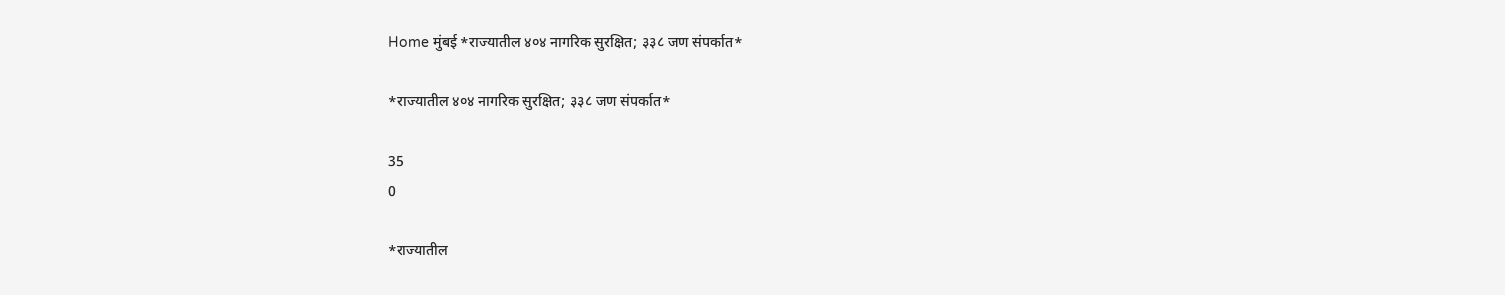Home मुंबई *राज्यातील ४०४ नागरिक सुरक्षित; ३३८ जण संपर्कात*

*राज्यातील ४०४ नागरिक सुरक्षित; ३३८ जण संपर्कात*

35
0

*राज्यातील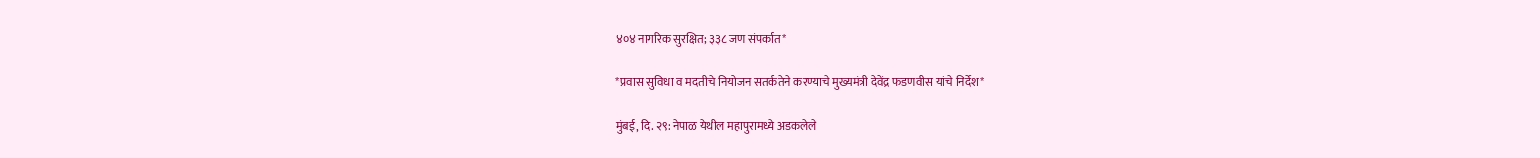४०४ नागरिक सुरक्षित; ३३८ जण संपर्कात*

*प्रवास सुविधा व मदतीचे नियोजन सतर्कतेने करण्याचे मुख्यमंत्री देवेंद्र फडणवीस यांचे निर्देश*

मुंबई, दि. २९: नेपाळ येथील महापुरामध्ये अडकलेले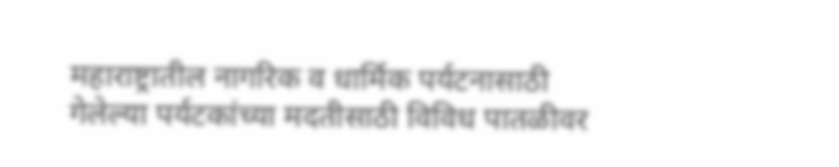महाराष्ट्रातील नागरिक व धार्मिक पर्यटनासाठी गेलेल्या पर्यटकांच्या मदतीसाठी विविध पातळीवर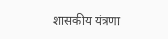शासकीय यंत्रणा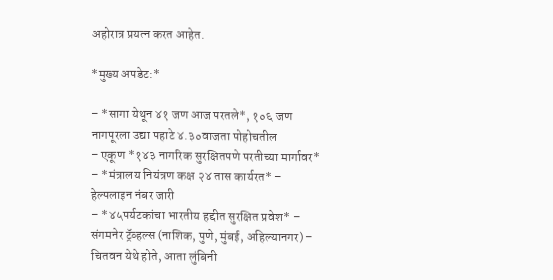अहोरात्र प्रयत्न करत आहेत.

*मुख्य अपडेट:*

– *सागा येथून ४१ जण आज परतले*, १०६ जण नागपूरला उद्या पहाटे ४.३०वाजता पोहोचतील
– एकूण *१४३ नागरिक सुरक्षितपणे परतीच्या मार्गावर*
– *मंत्रालय नियंत्रण कक्ष २४ तास कार्यरत* – हेल्पलाइन नंबर जारी
– *४५पर्यटकांचा भारतीय हद्दीत सुरक्षित प्रवेश* – संगमनेर ट्रॅव्हल्स (नाशिक, पुणे, मुंबई, अहिल्यानगर) – चितवन येथे होते, आता लुंबिनी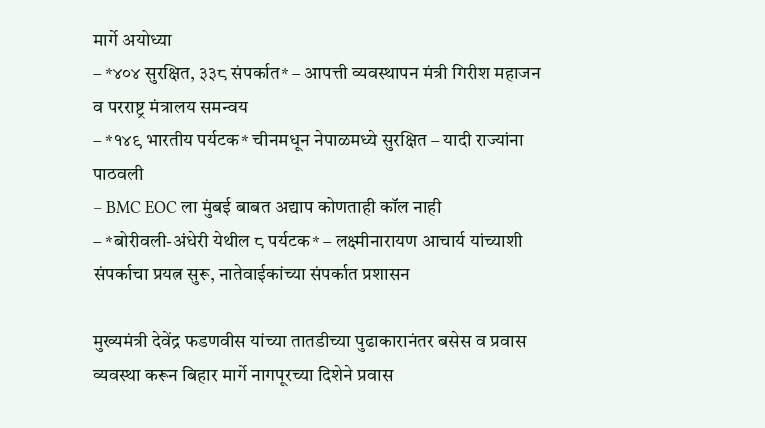मार्गे अयोध्या
– *४०४ सुरक्षित, ३३८ संपर्कात* – आपत्ती व्यवस्थापन मंत्री गिरीश महाजन व परराष्ट्र मंत्रालय समन्वय
– *१४९ भारतीय पर्यटक* चीनमधून नेपाळमध्ये सुरक्षित – यादी राज्यांना पाठवली
– BMC EOC ला मुंबई बाबत अद्याप कोणताही कॉल नाही
– *बोरीवली-अंधेरी येथील ८ पर्यटक* – लक्ष्मीनारायण आचार्य यांच्याशी संपर्काचा प्रयत्न सुरू, नातेवाईकांच्या संपर्कात प्रशासन

मुख्यमंत्री देवेंद्र फडणवीस यांच्या तातडीच्या पुढाकारानंतर बसेस व प्रवास व्यवस्था करून बिहार मार्गे नागपूरच्या दिशेने प्रवास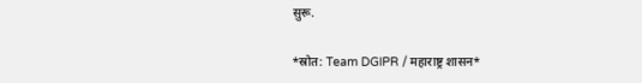सुरू.

*स्रोत: Team DGIPR / महाराष्ट्र शासन*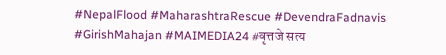#NepalFlood #MaharashtraRescue #DevendraFadnavis #GirishMahajan #MAIMEDIA24 #वृत्तजे सत्य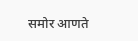समोर आणते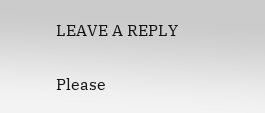LEAVE A REPLY

Please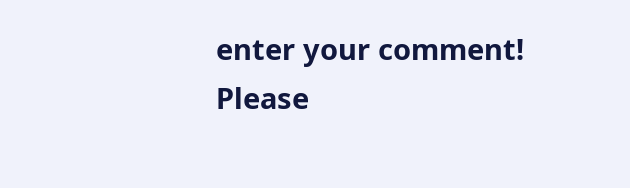enter your comment!
Please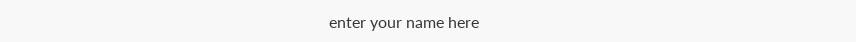enter your name here